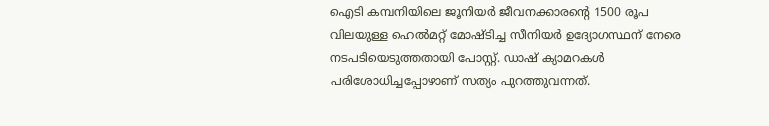ഐടി കമ്പനിയിലെ ജൂനിയർ ജീവനക്കാരന്റെ 1500 രൂപ വിലയുള്ള ഹെൽമറ്റ് മോഷ്ടിച്ച സീനിയർ ഉദ്യോഗസ്ഥന് നേരെ നടപടിയെടുത്തതായി പോസ്റ്റ്. ഡാഷ് ക്യാമറകൾ പരിശോധിച്ചപ്പോഴാണ് സത്യം പുറത്തുവന്നത്.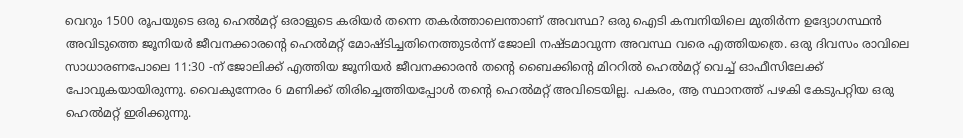വെറും 1500 രൂപയുടെ ഒരു ഹെൽമറ്റ് ഒരാളുടെ കരിയർ തന്നെ തകർത്താലെന്താണ് അവസ്ഥ? ഒരു ഐടി കമ്പനിയിലെ മുതിർന്ന ഉദ്യോഗസ്ഥൻ അവിടുത്തെ ജൂനിയർ ജീവനക്കാരന്റെ ഹെൽമറ്റ് മോഷ്ടിച്ചതിനെത്തുടർന്ന് ജോലി നഷ്ടമാവുന്ന അവസ്ഥ വരെ എത്തിയത്രെ. ഒരു ദിവസം രാവിലെ സാധാരണപോലെ 11:30 -ന് ജോലിക്ക് എത്തിയ ജൂനിയർ ജീവനക്കാരൻ തന്റെ ബൈക്കിന്റെ മിററിൽ ഹെൽമറ്റ് വെച്ച് ഓഫീസിലേക്ക് പോവുകയായിരുന്നു. വൈകുന്നേരം 6 മണിക്ക് തിരിച്ചെത്തിയപ്പോൾ തന്റെ ഹെൽമറ്റ് അവിടെയില്ല. പകരം, ആ സ്ഥാനത്ത് പഴകി കേടുപറ്റിയ ഒരു ഹെൽമറ്റ് ഇരിക്കുന്നു.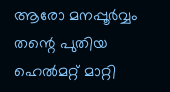ആരോ മനപ്പൂർവ്വം തന്റെ പുതിയ ഹെൽമറ്റ് മാറ്റി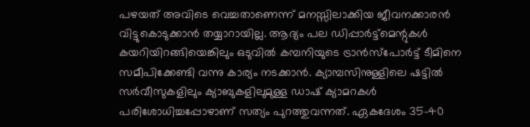പഴയത് അവിടെ വെച്ചതാണെന്ന് മനസ്സിലാക്കിയ ജീവനക്കാരൻ വിട്ടുകൊടുക്കാൻ തയ്യാറായില്ല. ആദ്യം പല ഡിപ്പാർട്ട്‌മെന്റുകൾ കയറിയിറങ്ങിയെങ്കിലും ഒടുവിൽ കമ്പനിയുടെ ട്രാൻസ്‌പോർട്ട് ടീമിനെ സമീപിക്കേണ്ടി വന്നു കാര്യം നടക്കാൻ. ക്യാമ്പസിനുള്ളിലെ ഷട്ടിൽ സർവീസുകളിലും ക്യാബുകളിലുമുള്ള ഡാഷ് ക്യാമറകൾ പരിശോധിച്ചപ്പോഴാണ് സത്യം പുറത്തുവന്നത്. ഏകദേശം 35-40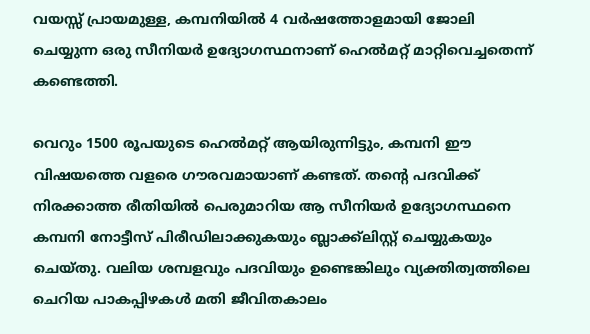വയസ്സ് പ്രായമുള്ള, കമ്പനിയിൽ 4 വർഷത്തോളമായി ജോലി ചെയ്യുന്ന ഒരു സീനിയർ ഉദ്യോഗസ്ഥനാണ് ഹെൽമറ്റ് മാറ്റിവെച്ചതെന്ന് കണ്ടെത്തി.

വെറും 1500 രൂപയുടെ ഹെൽമറ്റ് ആയിരുന്നിട്ടും, കമ്പനി ഈ വിഷയത്തെ വളരെ ഗൗരവമായാണ് കണ്ടത്. തന്റെ പദവിക്ക് നിരക്കാത്ത രീതിയിൽ പെരുമാറിയ ആ സീനിയർ ഉദ്യോഗസ്ഥനെ കമ്പനി നോട്ടീസ് പിരീഡിലാക്കുകയും ബ്ലാക്ക്‌ലിസ്റ്റ് ചെയ്യുകയും ചെയ്തു. വലിയ ശമ്പളവും പദവിയും ഉണ്ടെങ്കിലും വ്യക്തിത്വത്തിലെ ചെറിയ പാകപ്പിഴകൾ മതി ജീവിതകാലം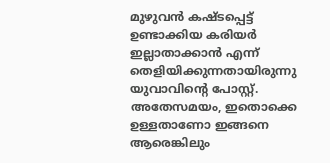മുഴുവൻ കഷ്ടപ്പെട്ട് ഉണ്ടാക്കിയ കരിയർ ഇല്ലാതാക്കാൻ എന്ന് തെളിയിക്കുന്നതായിരുന്നു യുവാവിന്റെ പോസ്റ്റ്. അതേസമയം, ഇതൊക്കെ ഉള്ളതാണോ ഇങ്ങനെ ആരെങ്കിലും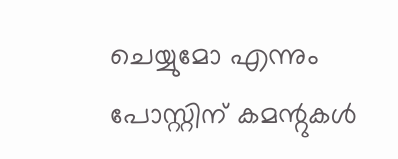ചെയ്യുമോ എന്നും പോസ്റ്റിന് കമന്റുകൾ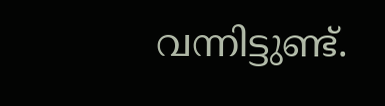വന്നിട്ടുണ്ട്.